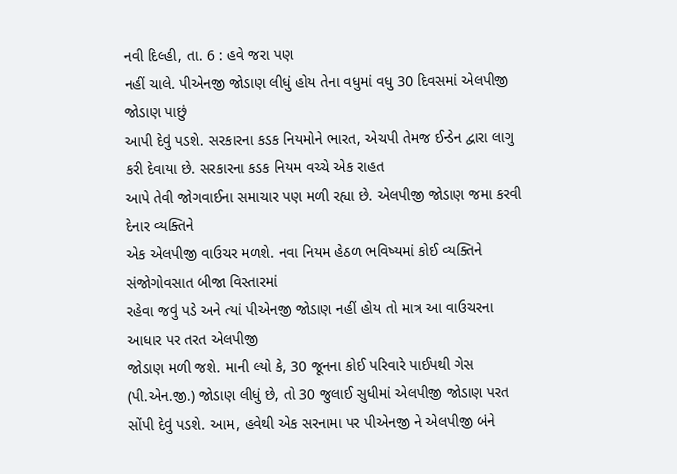નવી દિલ્હી, તા. 6 : હવે જરા પણ
નહીં ચાલે. પીએનજી જોડાણ લીધું હોય તેના વધુમાં વધુ 30 દિવસમાં એલપીજી જોડાણ પાછું
આપી દેવું પડશે. સરકારના કડક નિયમોને ભારત, એચપી તેમજ ઈન્ડેન દ્વારા લાગુ કરી દેવાયા છે. સરકારના કડક નિયમ વચ્ચે એક રાહત
આપે તેવી જોગવાઈના સમાચાર પણ મળી રહ્યા છે. એલપીજી જોડાણ જમા કરવી દેનાર વ્યક્તિને
એક એલપીજી વાઉચર મળશે. નવા નિયમ હેઠળ ભવિષ્યમાં કોઈ વ્યક્તિને સંજોગોવસાત બીજા વિસ્તારમાં
રહેવા જવું પડે અને ત્યાં પીએનજી જોડાણ નહીં હોય તો માત્ર આ વાઉચરના આધાર પર તરત એલપીજી
જોડાણ મળી જશે. માની લ્યો કે, 30 જૂનના કોઈ પરિવારે પાઈપથી ગેસ (પી.એન.જી.) જોડાણ લીધું છે, તો 30 જુલાઈ સુધીમાં એલપીજી જોડાણ પરત સોંપી દેવું પડશે. આમ, હવેથી એક સરનામા પર પીએનજી ને એલપીજી બંને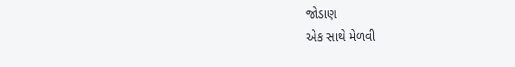જોડાણ
એક સાથે મેળવી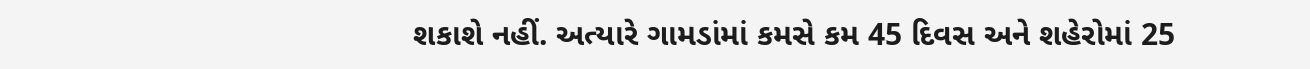શકાશે નહીં. અત્યારે ગામડાંમાં કમસે કમ 45 દિવસ અને શહેરોમાં 25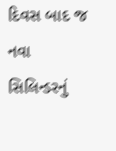દિવસ બાદ જ નવા સિલિન્ડરનું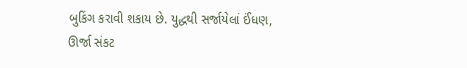બુકિંગ કરાવી શકાય છે. યુદ્ધથી સર્જાયેલાં ઈંધણ,
ઊર્જા સંકટ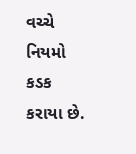વચ્ચે નિયમો કડક કરાયા છે.